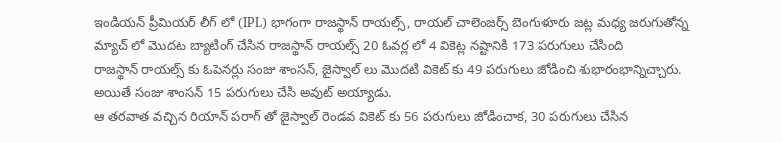ఇండియన్ ప్రీమియర్ లీగ్ లో (IPL) భాగంగా రాజస్థాన్ రాయల్స్, రాయల్ చాలెంజర్స్ బెంగుళూరు జట్ల మధ్య జరుగుతోన్న మ్యాచ్ లో మొదట బ్యాటింగ్ చేసిన రాజస్థాన్ రాయల్స్ 20 ఓవర్ల లో 4 వికెట్ల నష్టానికి 173 పరుగులు చేసింది
రాజస్థాన్ రాయల్స్ కు ఓపెనర్లు సంజు శాంసన్, జైస్వాల్ లు మొదటి వికెట్ కు 49 పరుగులు జోడించి శుభారంభాన్నిచ్చారు. అయితే సంజు శాంసన్ 15 పరుగులు చేసి అవుట్ అయ్యాడు.
ఆ తరవాత వచ్చిన రియాన్ పరాగ్ తో జైస్వాల్ రెండవ వికెట్ కు 56 పరుగులు జోడించాక, 30 పరుగులు చేసిన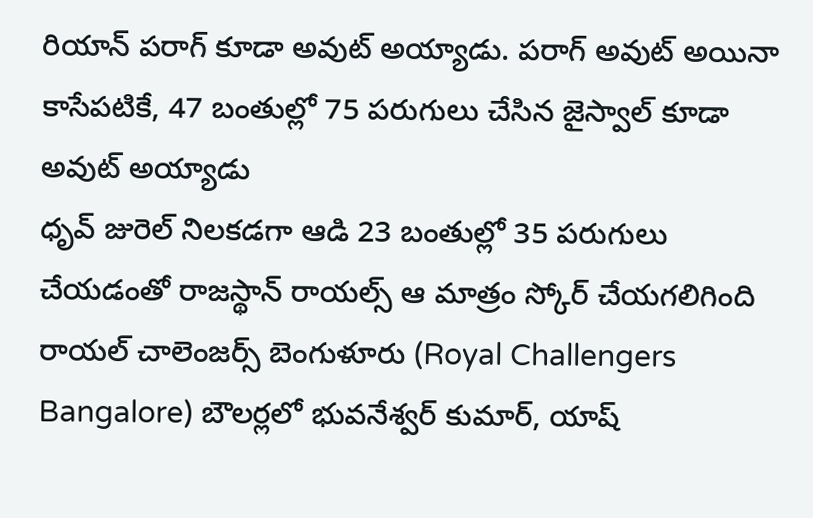రియాన్ పరాగ్ కూడా అవుట్ అయ్యాడు. పరాగ్ అవుట్ అయినా కాసేపటికే, 47 బంతుల్లో 75 పరుగులు చేసిన జైస్వాల్ కూడా అవుట్ అయ్యాడు
ధృవ్ జురెల్ నిలకడగా ఆడి 23 బంతుల్లో 35 పరుగులు చేయడంతో రాజస్థాన్ రాయల్స్ ఆ మాత్రం స్కోర్ చేయగలిగింది
రాయల్ చాలెంజర్స్ బెంగుళూరు (Royal Challengers Bangalore) బౌలర్లలో భువనేశ్వర్ కుమార్, యాష్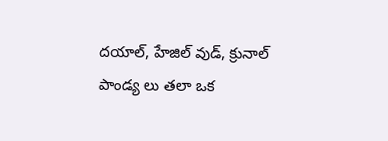దయాల్, హేజిల్ వుడ్, క్రునాల్ పాండ్య లు తలా ఒక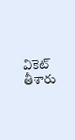వికెట్ తీశారు